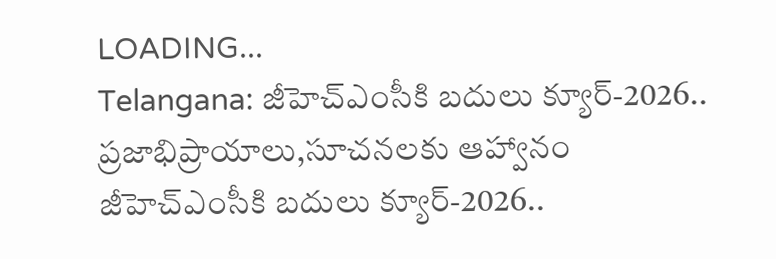LOADING...
Telangana: జీహెచ్‌ఎంసీకి బదులు క్యూర్‌-2026.. ప్రజాభిప్రాయాలు,సూచనలకు ఆహ్వానం
జీహెచ్‌ఎంసీకి బదులు క్యూర్‌-2026..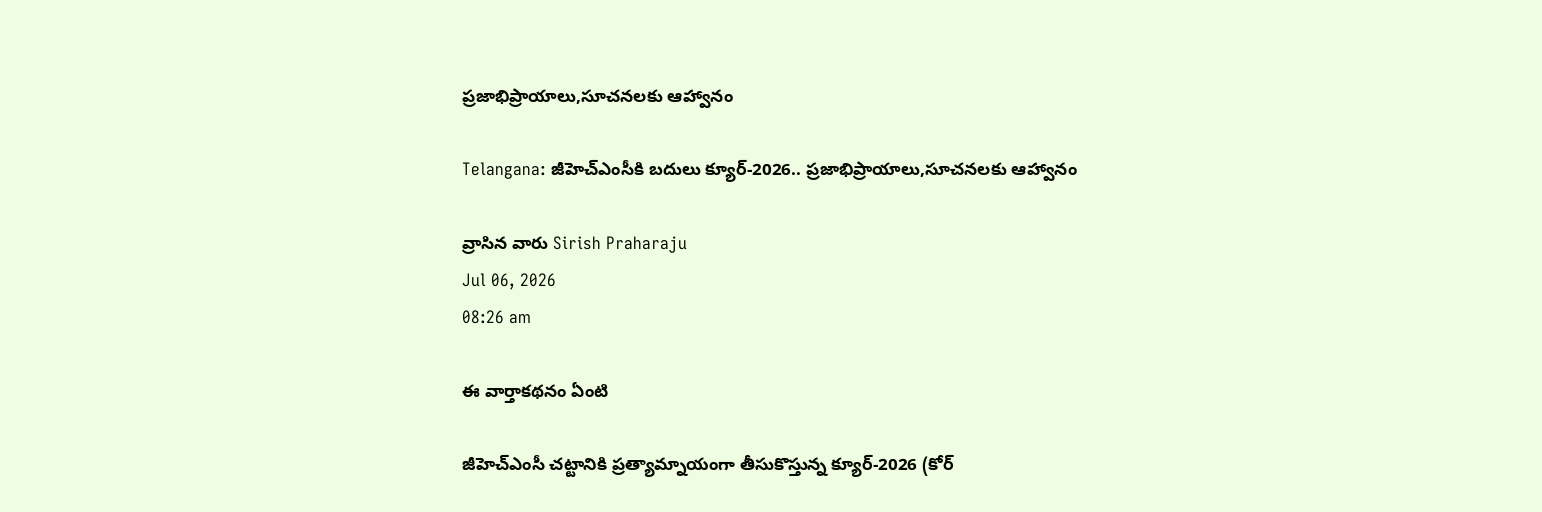ప్రజాభిప్రాయాలు,సూచనలకు ఆహ్వానం

Telangana: జీహెచ్‌ఎంసీకి బదులు క్యూర్‌-2026.. ప్రజాభిప్రాయాలు,సూచనలకు ఆహ్వానం

వ్రాసిన వారు Sirish Praharaju
Jul 06, 2026
08:26 am

ఈ వార్తాకథనం ఏంటి

జీహెచ్‌ఎంసీ చట్టానికి ప్రత్యామ్నాయంగా తీసుకొస్తున్న క్యూర్‌-2026 (కోర్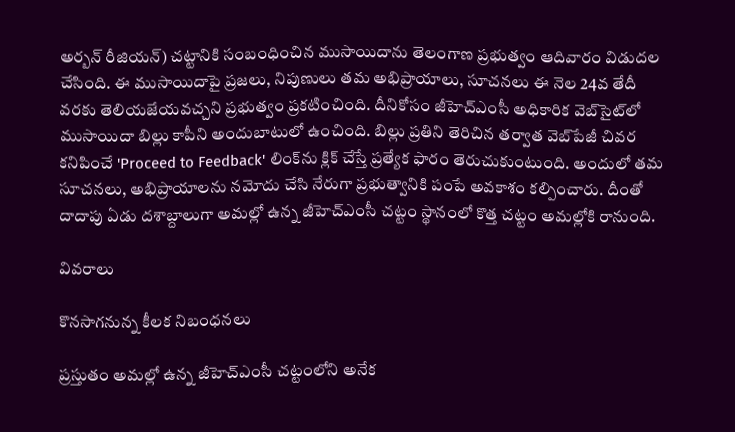అర్బన్ రీజియన్) చట్టానికి సంబంధించిన ముసాయిదాను తెలంగాణ ప్రభుత్వం ఆదివారం విడుదల చేసింది. ఈ ముసాయిదాపై ప్రజలు, నిపుణులు తమ అభిప్రాయాలు, సూచనలు ఈ నెల 24వ తేదీ వరకు తెలియజేయవచ్చని ప్రభుత్వం ప్రకటించింది. దీనికోసం జీహెచ్‌ఎంసీ అధికారిక వెబ్‌సైట్‌లో ముసాయిదా బిల్లు కాపీని అందుబాటులో ఉంచింది. బిల్లు ప్రతిని తెరిచిన తర్వాత వెబ్‌పేజీ చివర కనిపించే 'Proceed to Feedback' లింక్‌ను క్లిక్ చేస్తే ప్రత్యేక ఫారం తెరుచుకుంటుంది. అందులో తమ సూచనలు, అభిప్రాయాలను నమోదు చేసి నేరుగా ప్రభుత్వానికి పంపే అవకాశం కల్పించారు. దీంతో దాదాపు ఏడు దశాబ్దాలుగా అమల్లో ఉన్న జీహెచ్‌ఎంసీ చట్టం స్థానంలో కొత్త చట్టం అమల్లోకి రానుంది.

వివరాలు

కొనసాగనున్న కీలక నిబంధనలు

ప్రస్తుతం అమల్లో ఉన్న జీహెచ్‌ఎంసీ చట్టంలోని అనేక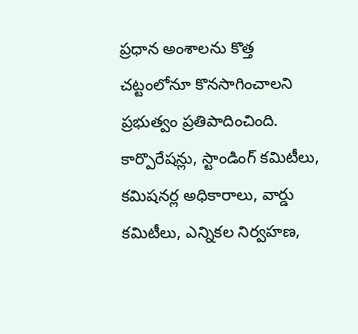ప్రధాన అంశాలను కొత్త చట్టంలోనూ కొనసాగించాలని ప్రభుత్వం ప్రతిపాదించింది. కార్పొరేషన్లు, స్టాండింగ్ కమిటీలు, కమిషనర్ల అధికారాలు, వార్డు కమిటీలు, ఎన్నికల నిర్వహణ,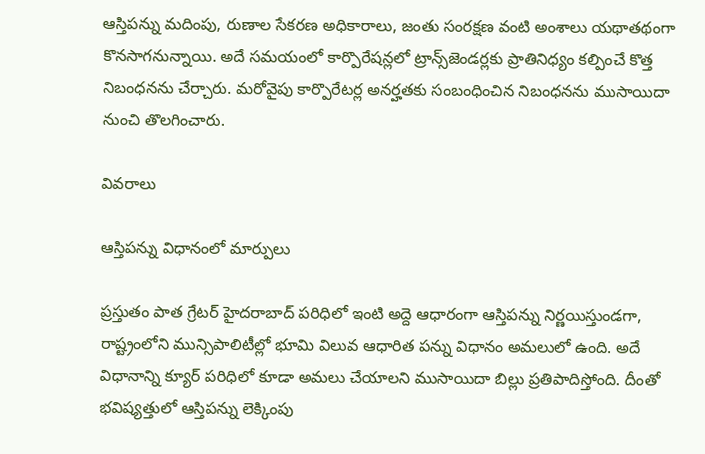ఆస్తిపన్ను మదింపు, రుణాల సేకరణ అధికారాలు, జంతు సంరక్షణ వంటి అంశాలు యథాతథంగా కొనసాగనున్నాయి. అదే సమయంలో కార్పొరేషన్లలో ట్రాన్స్‌జెండర్లకు ప్రాతినిధ్యం కల్పించే కొత్త నిబంధనను చేర్చారు. మరోవైపు కార్పొరేటర్ల అనర్హతకు సంబంధించిన నిబంధనను ముసాయిదా నుంచి తొలగించారు.

వివరాలు

ఆస్తిపన్ను విధానంలో మార్పులు

ప్రస్తుతం పాత గ్రేటర్ హైదరాబాద్ పరిధిలో ఇంటి అద్దె ఆధారంగా ఆస్తిపన్ను నిర్ణయిస్తుండగా, రాష్ట్రంలోని మున్సిపాలిటీల్లో భూమి విలువ ఆధారిత పన్ను విధానం అమలులో ఉంది. అదే విధానాన్ని క్యూర్‌ పరిధిలో కూడా అమలు చేయాలని ముసాయిదా బిల్లు ప్రతిపాదిస్తోంది. దీంతో భవిష్యత్తులో ఆస్తిపన్ను లెక్కింపు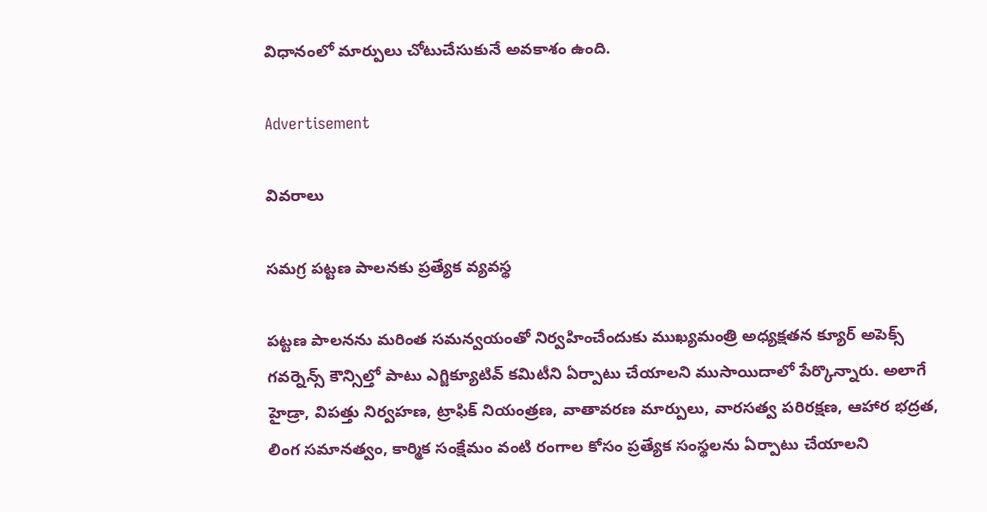విధానంలో మార్పులు చోటుచేసుకునే అవకాశం ఉంది.

Advertisement

వివరాలు

సమగ్ర పట్టణ పాలనకు ప్రత్యేక వ్యవస్థ

పట్టణ పాలనను మరింత సమన్వయంతో నిర్వహించేందుకు ముఖ్యమంత్రి అధ్యక్షతన క్యూర్ అపెక్స్ గవర్నెన్స్ కౌన్సిల్తో పాటు ఎగ్జిక్యూటివ్ కమిటీని ఏర్పాటు చేయాలని ముసాయిదాలో పేర్కొన్నారు. అలాగే హైడ్రా, విపత్తు నిర్వహణ, ట్రాఫిక్ నియంత్రణ, వాతావరణ మార్పులు, వారసత్వ పరిరక్షణ, ఆహార భద్రత, లింగ సమానత్వం, కార్మిక సంక్షేమం వంటి రంగాల కోసం ప్రత్యేక సంస్థలను ఏర్పాటు చేయాలని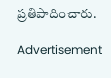ప్రతిపాదించారు.

Advertisement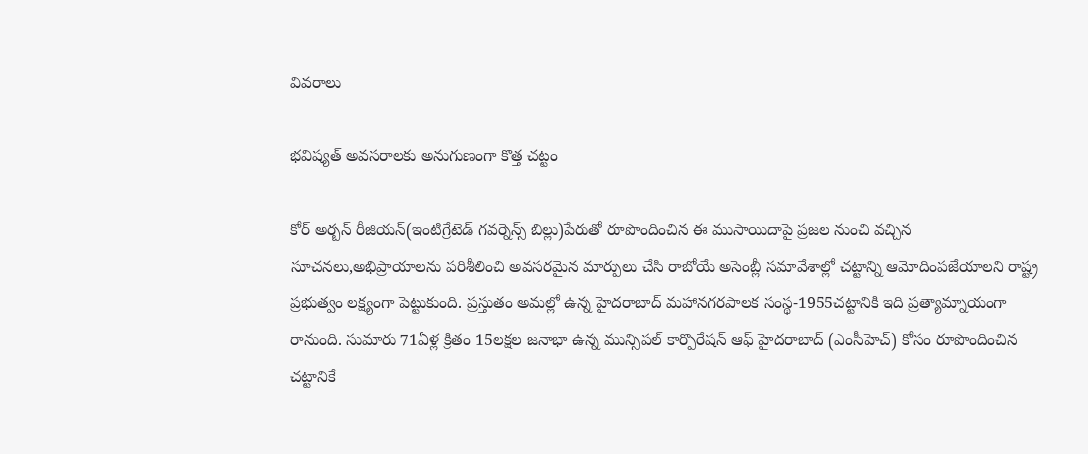వివరాలు

భవిష్యత్ అవసరాలకు అనుగుణంగా కొత్త చట్టం

కోర్ అర్బన్ రీజియన్(ఇంటిగ్రేటెడ్ గవర్నెన్స్ బిల్లు)పేరుతో రూపొందించిన ఈ ముసాయిదాపై ప్రజల నుంచి వచ్చిన సూచనలు,అభిప్రాయాలను పరిశీలించి అవసరమైన మార్పులు చేసి రాబోయే అసెంబ్లీ సమావేశాల్లో చట్టాన్ని ఆమోదింపజేయాలని రాష్ట్ర ప్రభుత్వం లక్ష్యంగా పెట్టుకుంది. ప్రస్తుతం అమల్లో ఉన్న హైదరాబాద్ మహానగరపాలక సంస్థ-1955చట్టానికి ఇది ప్రత్యామ్నాయంగా రానుంది. సుమారు 71ఏళ్ల క్రితం 15లక్షల జనాభా ఉన్న మున్సిపల్ కార్పొరేషన్ ఆఫ్ హైదరాబాద్ (ఎంసీహెచ్‌) కోసం రూపొందించిన చట్టానికే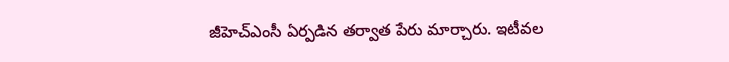జీహెచ్‌ఎంసీ ఏర్పడిన తర్వాత పేరు మార్చారు. ఇటీవల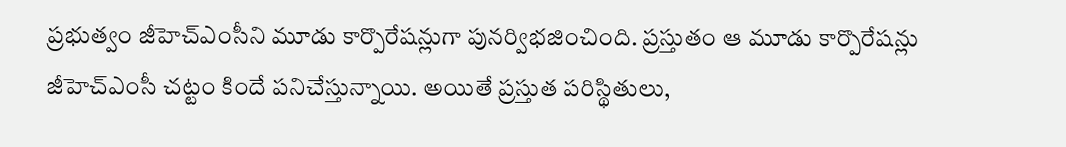ప్రభుత్వం జీహెచ్‌ఎంసీని మూడు కార్పొరేషన్లుగా పునర్విభజించింది. ప్రస్తుతం ఆ మూడు కార్పొరేషన్లు జీహెచ్‌ఎంసీ చట్టం కిందే పనిచేస్తున్నాయి. అయితే ప్రస్తుత పరిస్థితులు,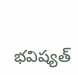భవిష్యత్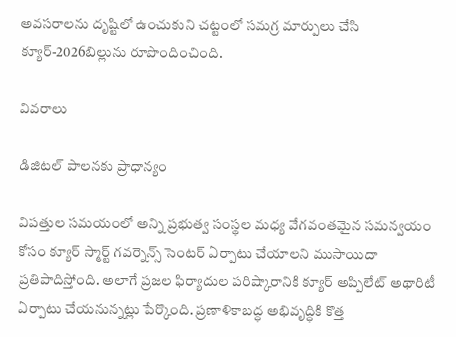అవసరాలను దృష్టిలో ఉంచుకుని చట్టంలో సమగ్ర మార్పులు చేసి క్యూర్‌-2026బిల్లును రూపొందించింది.

వివరాలు

డిజిటల్ పాలనకు ప్రాధాన్యం

విపత్తుల సమయంలో అన్ని ప్రభుత్వ సంస్థల మధ్య వేగవంతమైన సమన్వయం కోసం క్యూర్ స్మార్ట్ గవర్నెన్స్ సెంటర్ ఏర్పాటు చేయాలని ముసాయిదా ప్రతిపాదిస్తోంది. అలాగే ప్రజల ఫిర్యాదుల పరిష్కారానికి క్యూర్ అప్పిలేట్ అథారిటీ ఏర్పాటు చేయనున్నట్లు పేర్కొంది. ప్రణాళికాబద్ధ అభివృద్ధికి కొత్త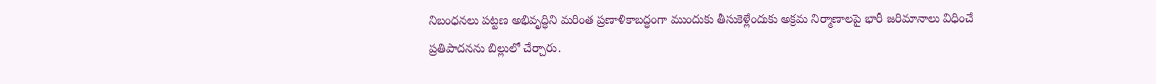నిబంధనలు పట్టణ అభివృద్ధిని మరింత ప్రణాళికాబద్ధంగా ముందుకు తీసుకెళ్లేందుకు అక్రమ నిర్మాణాలపై భారీ జరిమానాలు విధించే ప్రతిపాదనను బిల్లులో చేర్చారు.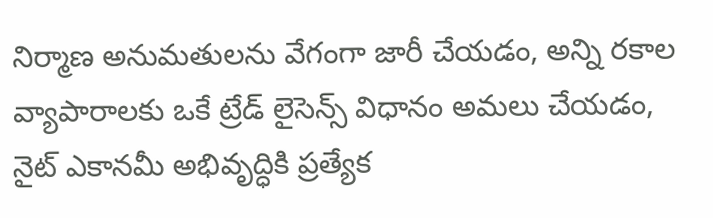నిర్మాణ అనుమతులను వేగంగా జారీ చేయడం, అన్ని రకాల వ్యాపారాలకు ఒకే ట్రేడ్ లైసెన్స్ విధానం అమలు చేయడం, నైట్ ఎకానమీ అభివృద్ధికి ప్రత్యేక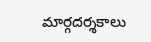మార్గదర్శకాలు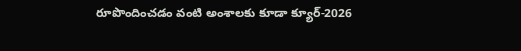రూపొందించడం వంటి అంశాలకు కూడా క్యూర్‌-2026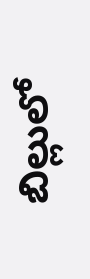బిల్లులో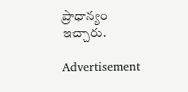ప్రాధాన్యం ఇచ్చారు.

Advertisement